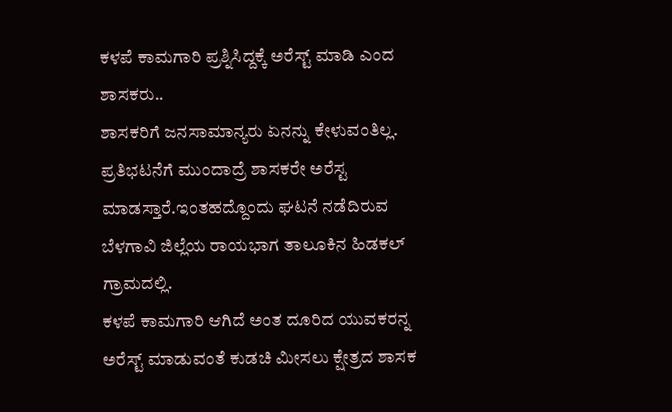ಕಳಪೆ ಕಾಮಗಾರಿ ಪ್ರಶ್ನಿಸಿದ್ದಕ್ಕೆ ಅರೆಸ್ಟ್ ಮಾಡಿ ಎಂದ ಶಾಸಕರು..
ಶಾಸಕರಿಗೆ ಜನಸಾಮಾನ್ಯರು ಏನನ್ನು ಕೇಳುವಂತಿಲ್ಲ. ಪ್ರತಿಭಟನೆಗೆ ಮುಂದಾದ್ರೆ ಶಾಸಕರೇ ಅರೆಸ್ಟ ಮಾಡಸ್ತಾರೆ.ಇಂತಹದ್ದೊಂದು ಘಟನೆ ನಡೆದಿರುವ ಬೆಳಗಾವಿ ಜಿಲ್ಲೆಯ ರಾಯಭಾಗ ತಾಲೂಕಿನ ಹಿಡಕಲ್ ಗ್ರಾಮದಲ್ಲಿ.
ಕಳಪೆ ಕಾಮಗಾರಿ ಆಗಿದೆ ಅಂತ ದೂರಿದ ಯುವಕರನ್ನ ಅರೆಸ್ಟ್ ಮಾಡುವಂತೆ ಕುಡಚಿ ಮೀಸಲು ಕ್ಷೇತ್ರದ ಶಾಸಕ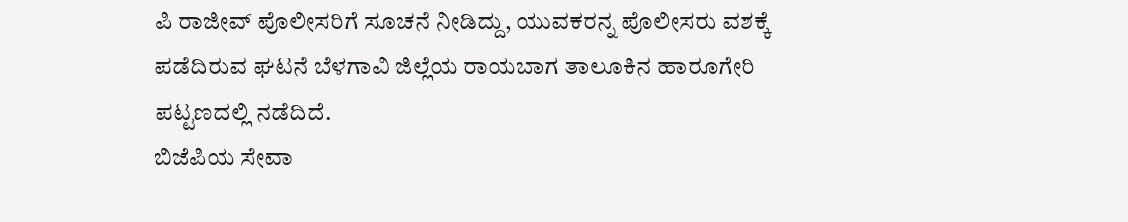ಪಿ ರಾಜೀವ್ ಪೊಲೀಸರಿಗೆ ಸೂಚನೆ ನೀಡಿದ್ದು, ಯುವಕರನ್ನ ಪೊಲೀಸರು ವಶಕ್ಕೆ ಪಡೆದಿರುವ ಘಟನೆ ಬೆಳಗಾವಿ ಜಿಲ್ಲೆಯ ರಾಯಬಾಗ ತಾಲೂಕಿನ ಹಾರೂಗೇರಿ ಪಟ್ಟಣದಲ್ಲಿ ನಡೆದಿದೆ.
ಬಿಜೆಪಿಯ ಸೇವಾ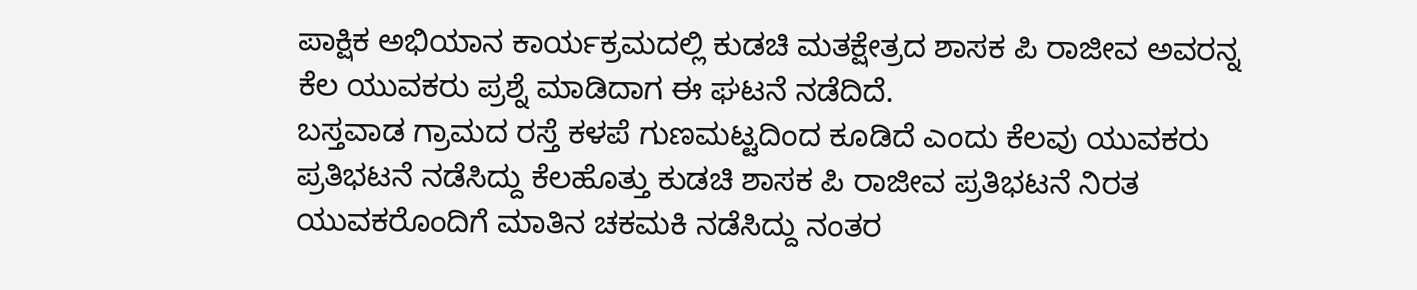ಪಾಕ್ಷಿಕ ಅಭಿಯಾನ ಕಾರ್ಯಕ್ರಮದಲ್ಲಿ ಕುಡಚಿ ಮತಕ್ಷೇತ್ರದ ಶಾಸಕ ಪಿ ರಾಜೀವ ಅವರನ್ನ ಕೆಲ ಯುವಕರು ಪ್ರಶ್ನೆ ಮಾಡಿದಾಗ ಈ ಘಟನೆ ನಡೆದಿದೆ.
ಬಸ್ತವಾಡ ಗ್ರಾಮದ ರಸ್ತೆ ಕಳಪೆ ಗುಣಮಟ್ಟದಿಂದ ಕೂಡಿದೆ ಎಂದು ಕೆಲವು ಯುವಕರು ಪ್ರತಿಭಟನೆ ನಡೆಸಿದ್ದು ಕೆಲಹೊತ್ತು ಕುಡಚಿ ಶಾಸಕ ಪಿ ರಾಜೀವ ಪ್ರತಿಭಟನೆ ನಿರತ ಯುವಕರೊಂದಿಗೆ ಮಾತಿನ ಚಕಮಕಿ ನಡೆಸಿದ್ದು ನಂತರ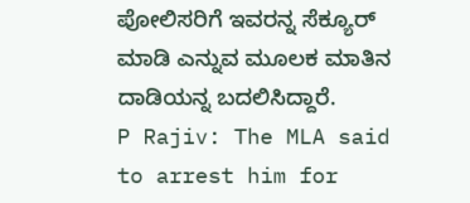ಪೋಲಿಸರಿಗೆ ಇವರನ್ನ ಸೆಕ್ಯೂರ್ ಮಾಡಿ ಎನ್ನುವ ಮೂಲಕ ಮಾತಿನ ದಾಡಿಯನ್ನ ಬದಲಿಸಿದ್ದಾರೆ.
P Rajiv: The MLA said to arrest him for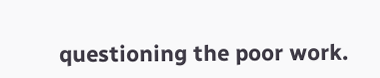questioning the poor work.